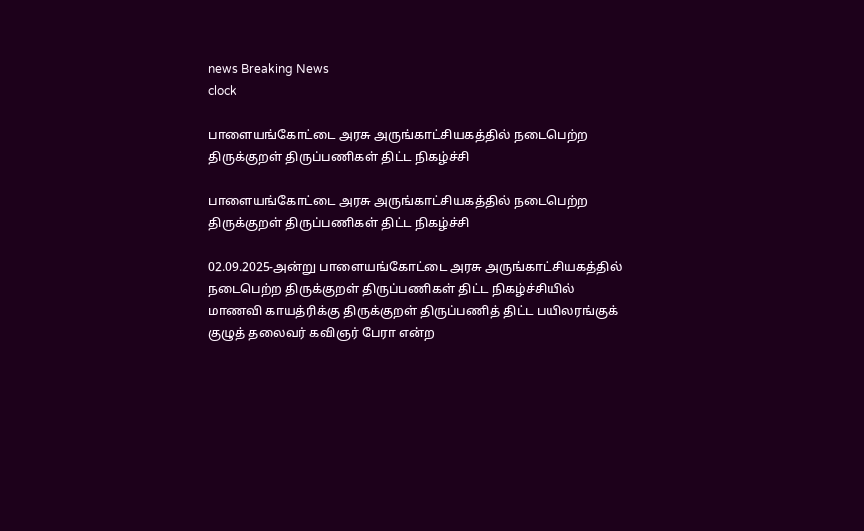news Breaking News
clock

பாளையங்கோட்டை அரசு அருங்காட்சியகத்தில் நடைபெற்ற திருக்குறள் திருப்பணிகள் திட்ட நிகழ்ச்சி

பாளையங்கோட்டை அரசு அருங்காட்சியகத்தில் நடைபெற்ற திருக்குறள் திருப்பணிகள் திட்ட நிகழ்ச்சி

02.09.2025-அன்று பாளையங்கோட்டை அரசு அருங்காட்சியகத்தில் நடைபெற்ற திருக்குறள் திருப்பணிகள் திட்ட நிகழ்ச்சியில் மாணவி காயத்ரிக்கு திருக்குறள் திருப்பணித் திட்ட பயிலரங்குக் குழுத் தலைவர் கவிஞர் பேரா என்ற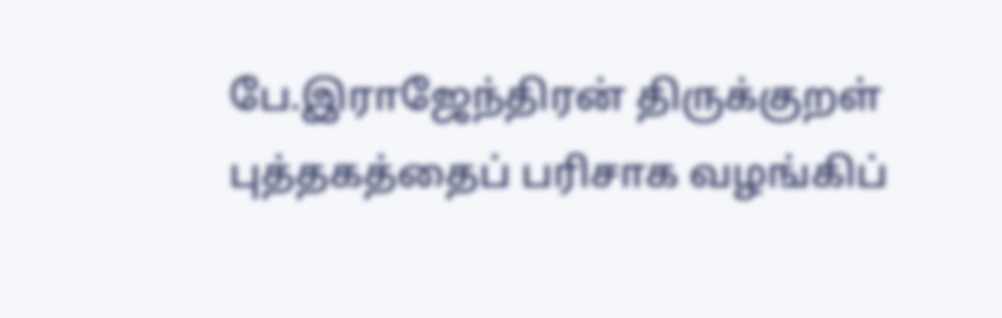பே.இராஜேந்திரன் திருக்குறள் புத்தகத்தைப் பரிசாக வழங்கிப்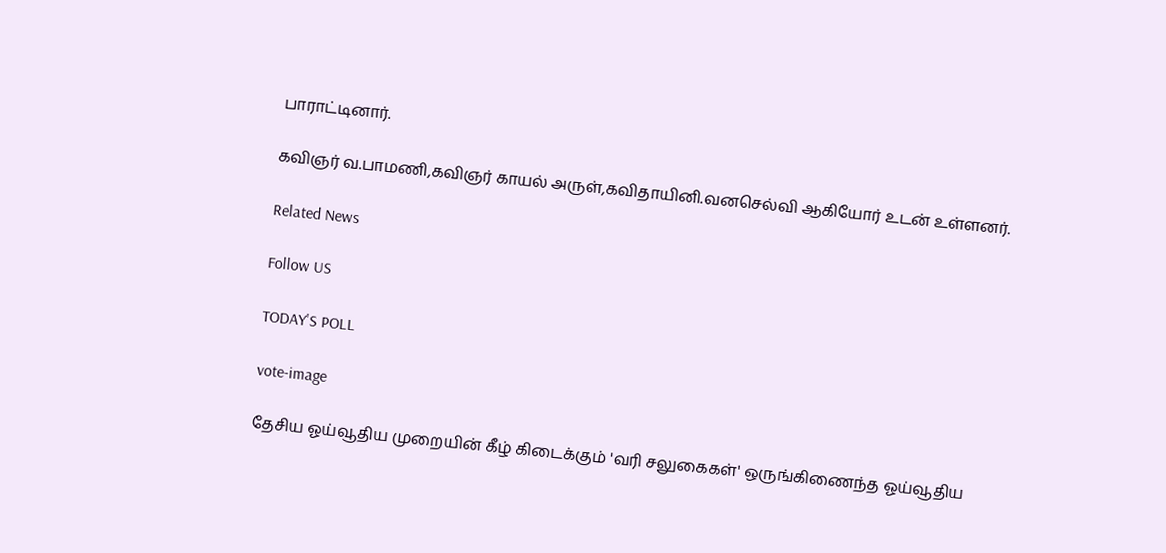பாராட்டினார்.

கவிஞர் வ.பாமணி,கவிஞர் காயல் அருள்,கவிதாயினி.வனசெல்வி ஆகியோர் உடன் உள்ளனர்.

Related News

Follow US

TODAY'S POLL

vote-image

தேசிய ஓய்வூதிய முறையின் கீழ் கிடைக்கும் 'வரி சலுகைகள்' ஒருங்கிணைந்த ஓய்வூதிய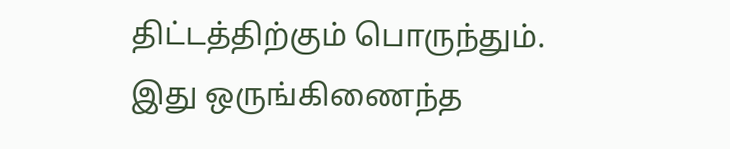திட்டத்திற்கும் பொருந்தும். இது ஒருங்கிணைந்த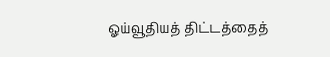ஓய்வூதியத் திட்டத்தைத்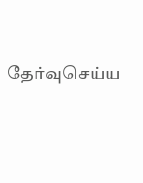தேர்வுசெய்ய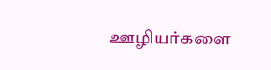ஊழியர்களை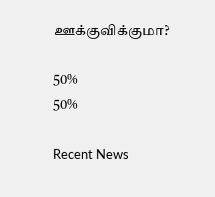ஊக்குவிக்குமா?

50%
50%

Recent News